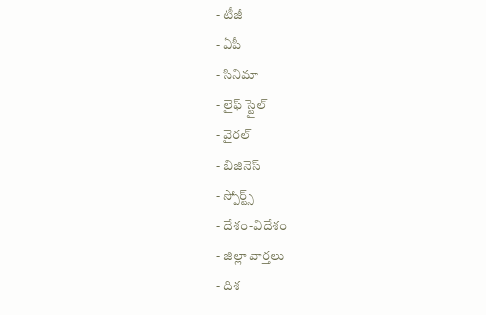- టీజీ
- ఏపీ
- సినిమా
- లైఫ్ స్టైల్
- వైరల్
- బిజినెస్
- స్పోర్ట్స్
- దేశం-విదేశం
- జిల్లా వార్తలు
- దిశ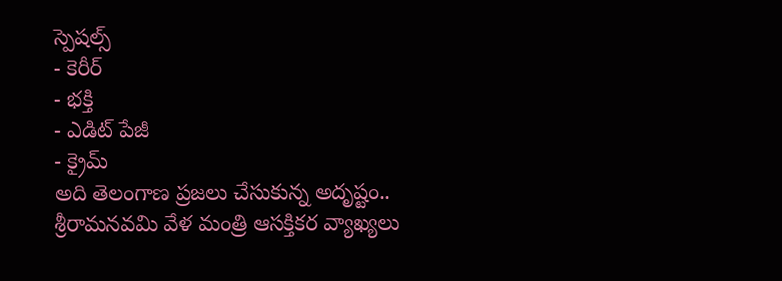స్పెషల్స్
- కెరీర్
- భక్తి
- ఎడిట్ పేజీ
- క్రైమ్
అది తెలంగాణ ప్రజలు చేసుకున్న అదృష్టం.. శ్రీరామనవమి వేళ మంత్రి ఆసక్తికర వ్యాఖ్యలు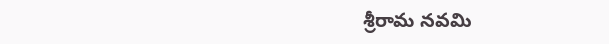శ్రీరామ నవమి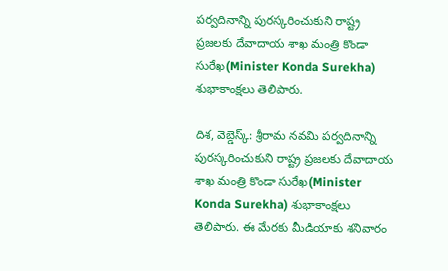పర్వదినాన్ని పురస్కరించుకుని రాష్ట్ర ప్రజలకు దేవాదాయ శాఖ మంత్రి కొండా సురేఖ(Minister Konda Surekha) శుభాకాంక్షలు తెలిపారు.

దిశ, వెబ్డెస్క్: శ్రీరామ నవమి పర్వదినాన్ని పురస్కరించుకుని రాష్ట్ర ప్రజలకు దేవాదాయ శాఖ మంత్రి కొండా సురేఖ(Minister Konda Surekha) శుభాకాంక్షలు తెలిపారు. ఈ మేరకు మీడియాకు శనివారం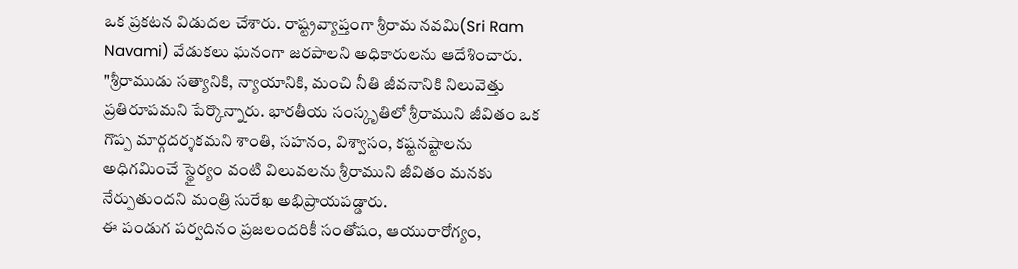ఒక ప్రకటన విడుదల చేశారు. రాష్ట్రవ్యాప్తంగా శ్రీరామ నవమి(Sri Ram Navami) వేడుకలు ఘనంగా జరపాలని అధికారులను ఆదేశించారు. "శ్రీరాముడు సత్యానికి, న్యాయానికి, మంచి నీతి జీవనానికి నిలువెత్తు ప్రతిరూపమని పేర్కొన్నారు. భారతీయ సంస్కృతిలో శ్రీరాముని జీవితం ఒక గొప్ప మార్గదర్శకమని శాంతి, సహనం, విశ్వాసం, కష్టనష్టాలను అధిగమించే స్థైర్యం వంటి విలువలను శ్రీరాముని జీవితం మనకు నేర్పుతుందని మంత్రి సురేఖ అభిప్రాయపడ్డారు.
ఈ పండుగ పర్వదినం ప్రజలందరికీ సంతోషం, ఆయురారోగ్యం,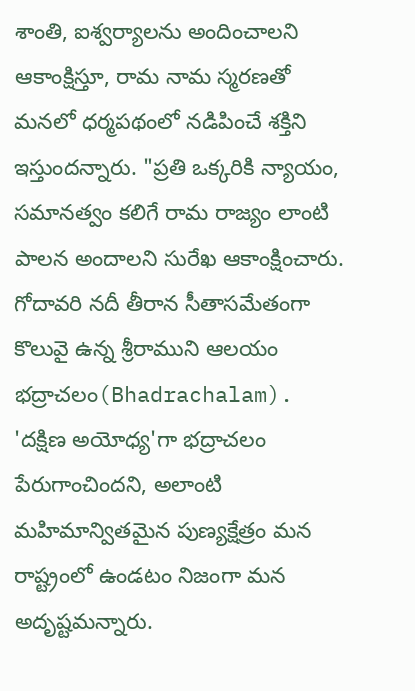శాంతి, ఐశ్వర్యాలను అందించాలని ఆకాంక్షిస్తూ, రామ నామ స్మరణతో మనలో ధర్మపథంలో నడిపించే శక్తిని ఇస్తుందన్నారు. "ప్రతి ఒక్కరికి న్యాయం, సమానత్వం కలిగే రామ రాజ్యం లాంటి పాలన అందాలని సురేఖ ఆకాంక్షించారు. గోదావరి నదీ తీరాన సీతాసమేతంగా కొలువై ఉన్న శ్రీరాముని ఆలయం భద్రాచలం(Bhadrachalam). 'దక్షిణ అయోధ్య'గా భద్రాచలం పేరుగాంచిందని, అలాంటి మహిమాన్వితమైన పుణ్యక్షేత్రం మన రాష్ట్రంలో ఉండటం నిజంగా మన అదృష్టమన్నారు.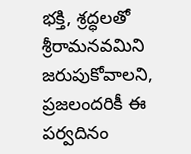భక్తి, శ్రద్ధలతో శ్రీరామనవమిని జరుపుకోవాలని, ప్రజలందరికీ ఈ పర్వదినం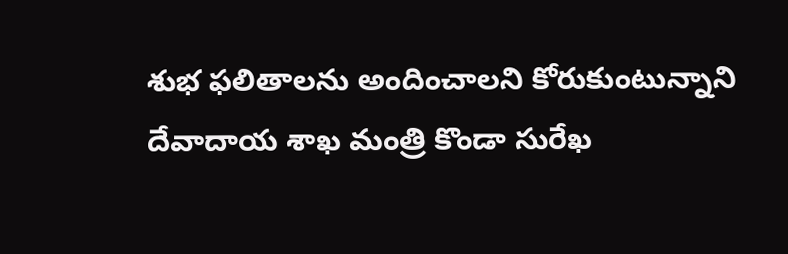శుభ ఫలితాలను అందించాలని కోరుకుంటున్నాని దేవాదాయ శాఖ మంత్రి కొండా సురేఖ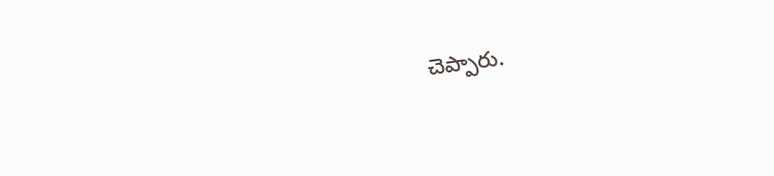చెప్పారు.